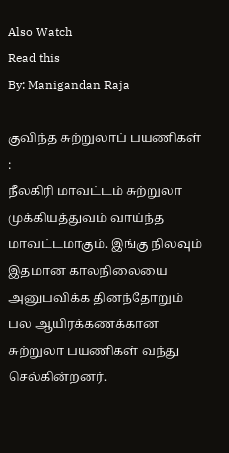Also Watch
Read this
By: Manigandan Raja

குவிந்த சுற்றுலாப் பயணிகள் :
நீலகிரி மாவட்டம் சுற்றுலா முக்கியத்துவம் வாய்ந்த மாவட்டமாகும். இங்கு நிலவும் இதமான காலநிலையை அனுபவிக்க தினந்தோறும் பல ஆயிரக்கணக்கான சுற்றுலா பயணிகள் வந்து செல்கின்றனர்.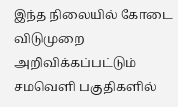இந்த நிலையில் கோடை விடுமுறை அறிவிக்கப்பட்டும் சமவெளி பகுதிகளில்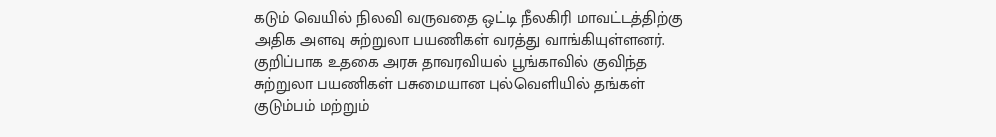கடும் வெயில் நிலவி வருவதை ஒட்டி நீலகிரி மாவட்டத்திற்கு அதிக அளவு சுற்றுலா பயணிகள் வரத்து வாங்கியுள்ளனர்.
குறிப்பாக உதகை அரசு தாவரவியல் பூங்காவில் குவிந்த சுற்றுலா பயணிகள் பசுமையான புல்வெளியில் தங்கள் குடும்பம் மற்றும்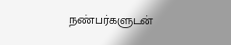நண்பர்களுடன்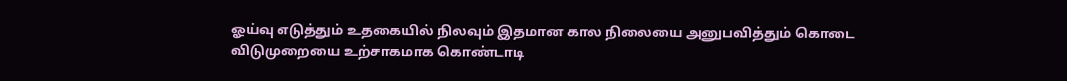ஓய்வு எடுத்தும் உதகையில் நிலவும் இதமான கால நிலையை அனுபவித்தும் கொடை விடுமுறையை உற்சாகமாக கொண்டாடி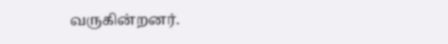வருகின்றனர்.